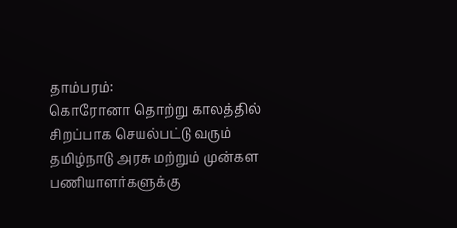தாம்பரம்:
கொரோனா தொற்று காலத்தில் சிறப்பாக செயல்பட்டு வரும் தமிழ்நாடு அரசு மற்றும் முன்கள பணியாளர்களுக்கு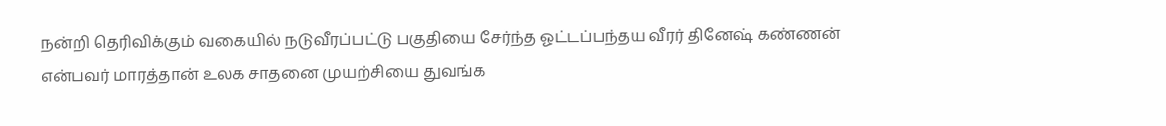நன்றி தெரிவிக்கும் வகையில் நடுவீரப்பட்டு பகுதியை சேர்ந்த ஓட்டப்பந்தய வீரர் தினேஷ் கண்ணன் என்பவர் மாரத்தான் உலக சாதனை முயற்சியை துவங்க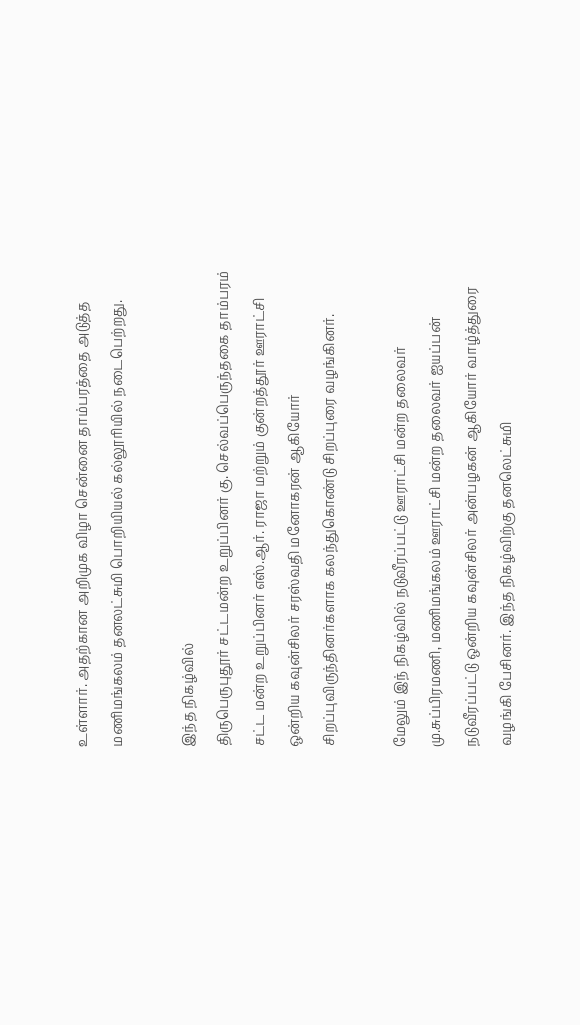உள்ளார். அதற்கான அறிமுக விழா சென்னை தாம்பரத்தை அடுத்த மணிமங்கலம் தனலட்சுமி பொறியியல் கல்லூரியில் நடைபெற்றது.

இந்த நிகழ்வில்
திருபெருபுதூர் சட்டமன்ற உறுப்பினர் கு. செல்வப்பெருந்தகை தாம்பரம் சட்ட மன்ற உறுப்பினர் எஸ்.ஆர். ராஜா மற்றும் குன்றத்தூர் ஊராட்சி ஒன்றிய கவுன்சிலர் சரஸ்வதி மனோகரன் ஆகியோர் சிறப்புவிருந்தினர்களாக கலந்துகொண்டு சிறப்புரை வழங்கினர்.

மேலும் இந் நிகழ்வில் நடுவீரப்பட்டு ஊராட்சி மன்ற தலைவர் மு.சுப்பிரமணி, மணிமங்கலம் ஊராட்சி மன்ற தலைவர் ஐயப்பன் நடுவீரப்பட்டு ஒன்றிய கவுன்சிலர் அன்பழகன் ஆகியோர் வாழ்த்துரை வழங்கி பேசினர். இந்த நிகழ்விற்கு தனலெட்சுமி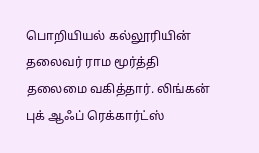பொறியியல் கல்லூரியின் தலைவர் ராம மூர்த்தி தலைமை வகித்தார். லிங்கன் புக் ஆஃப் ரெக்கார்ட்ஸ்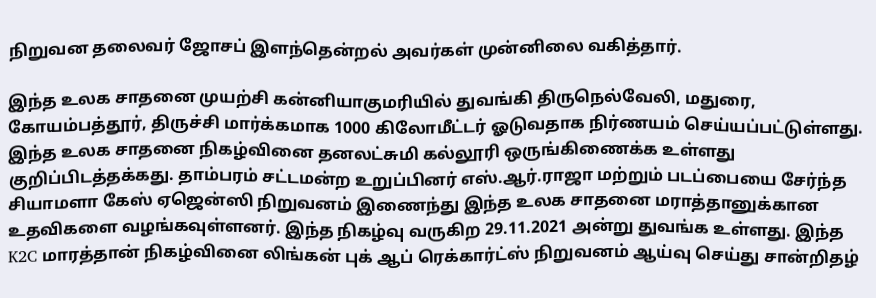நிறுவன தலைவர் ஜோசப் இளந்தென்றல் அவர்கள் முன்னிலை வகித்தார்.

இந்த உலக சாதனை முயற்சி கன்னியாகுமரியில் துவங்கி திருநெல்வேலி, மதுரை, கோயம்பத்தூர், திருச்சி மார்க்கமாக 1000 கிலோமீட்டர் ஓடுவதாக நிர்ணயம் செய்யப்பட்டுள்ளது. இந்த உலக சாதனை நிகழ்வினை தனலட்சுமி கல்லூரி ஒருங்கிணைக்க உள்ளது குறிப்பிடத்தக்கது. தாம்பரம் சட்டமன்ற உறுப்பினர் எஸ்.ஆர்.ராஜா மற்றும் படப்பையை சேர்ந்த சியாமளா கேஸ் ஏஜென்ஸி நிறுவனம் இணைந்து இந்த உலக சாதனை மராத்தானுக்கான உதவிகளை வழங்கவுள்ளனர். இந்த நிகழ்வு வருகிற 29.11.2021 அன்று துவங்க உள்ளது. இந்த K2C மாரத்தான் நிகழ்வினை லிங்கன் புக் ஆப் ரெக்கார்ட்ஸ் நிறுவனம் ஆய்வு செய்து சான்றிதழ்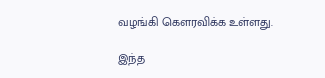வழங்கி கௌரவிக்க உள்ளது.

இந்த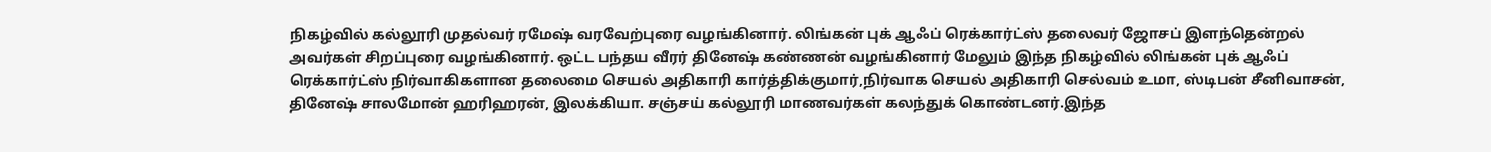நிகழ்வில் கல்லூரி முதல்வர் ரமேஷ் வரவேற்புரை வழங்கினார். லிங்கன் புக் ஆஃப் ரெக்கார்ட்ஸ் தலைவர் ஜோசப் இளந்தென்றல் அவர்கள் சிறப்புரை வழங்கினார். ஒட்ட பந்தய வீரர் தினேஷ் கண்ணன் வழங்கினார் மேலும் இந்த நிகழ்வில் லிங்கன் புக் ஆஃப் ரெக்கார்ட்ஸ் நிர்வாகிகளான தலைமை செயல் அதிகாரி கார்த்திக்குமார்,நிர்வாக செயல் அதிகாரி செல்வம் உமா, ஸ்டிபன் சீனிவாசன், தினேஷ் சாலமோன் ஹரிஹரன், இலக்கியா. சஞ்சய் கல்லூரி மாணவர்கள் கலந்துக் கொண்டனர்.இந்த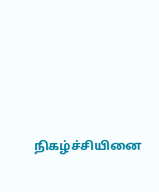நிகழ்ச்சியினை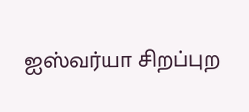ஐஸ்வர்யா சிறப்புற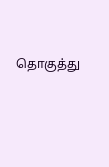தொகுத்து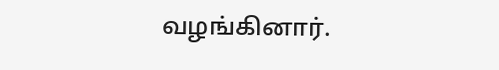வழங்கினார்.